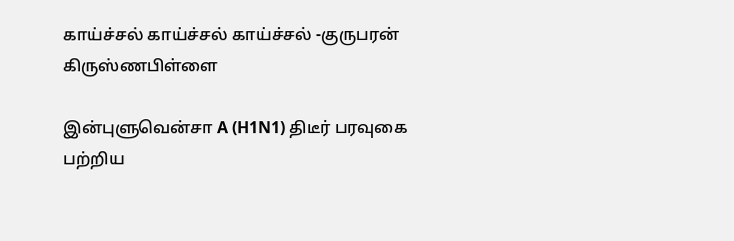காய்ச்சல் காய்ச்சல் காய்ச்சல் -குருபரன் கிருஸ்ணபிள்ளை

இன்புளுவென்சா A (H1N1) திடீர் பரவுகை பற்றிய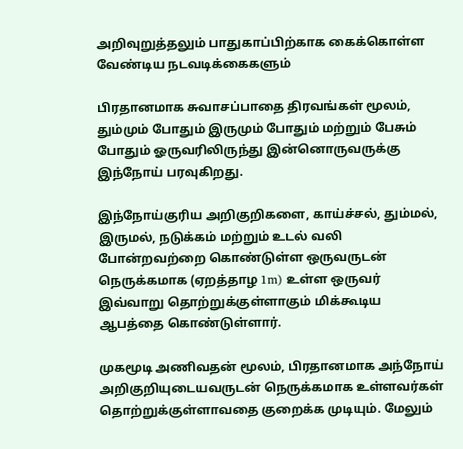அறிவுறுத்தலும் பாதுகாப்பிற்காக கைக்கொள்ள வேண்டிய நடவடிக்கைகளும்

பிரதானமாக சுவாசப்பாதை திரவங்கள் மூலம், தும்மும் போதும் இருமும் போதும் மற்றும் பேசும் போதும் ஓருவரிலிருந்து இன்னொருவருக்கு இந்நோய் பரவுகிறது.

இந்நோய்குரிய அறிகுறிகளை, காய்ச்சல், தும்மல், இருமல், நடுக்கம் மற்றும் உடல் வலி போன்றவற்றை கொண்டுள்ள ஒருவருடன் நெருக்கமாக (ஏறத்தாழ 1m) உள்ள ஒருவர் இவ்வாறு தொற்றுக்குள்ளாகும் மிக்கூடிய ஆபத்தை கொண்டுள்ளார்.

முகமூடி அணிவதன் மூலம், பிரதானமாக அந்நோய் அறிகுறியுடையவருடன் நெருக்கமாக உள்ளவர்கள் தொற்றுக்குள்ளாவதை குறைக்க முடியும். மேலும்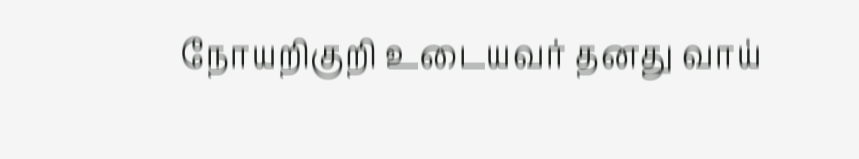நோயறிகுறி உடையவர் தனது வாய்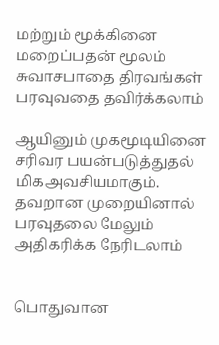மற்றும் மூக்கினை மறைப்பதன் மூலம் சுவாசபாதை திரவங்கள் பரவுவதை தவிர்க்கலாம்

ஆயினும் முகமூடியினை சரிவர பயன்படுத்துதல் மிகஅவசியமாகும். தவறான முறையினால் பரவுதலை மேலும் அதிகரிக்க நேரிடலாம்


பொதுவான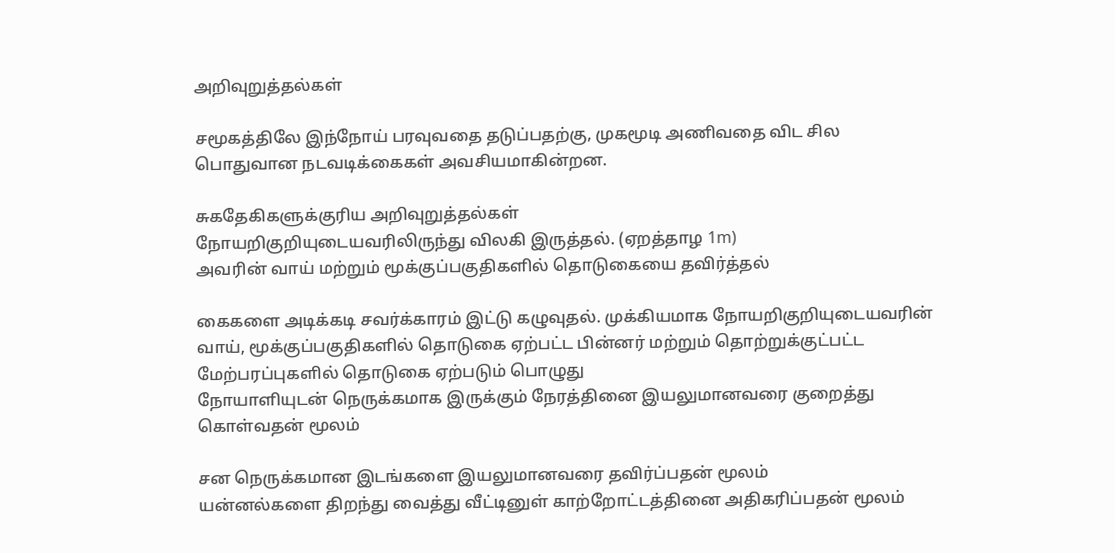அறிவுறுத்தல்கள்

சமூகத்திலே இந்நோய் பரவுவதை தடுப்பதற்கு, முகமூடி அணிவதை விட சில பொதுவான நடவடிக்கைகள் அவசியமாகின்றன.

சுகதேகிகளுக்குரிய அறிவுறுத்தல்கள்
நோயறிகுறியுடையவரிலிருந்து விலகி இருத்தல். (ஏறத்தாழ 1m)
அவரின் வாய் மற்றும் மூக்குப்பகுதிகளில் தொடுகையை தவிர்த்தல்

கைகளை அடிக்கடி சவர்க்காரம் இட்டு கழுவுதல். முக்கியமாக நோயறிகுறியுடையவரின் வாய், மூக்குப்பகுதிகளில் தொடுகை ஏற்பட்ட பின்னர் மற்றும் தொற்றுக்குட்பட்ட மேற்பரப்புகளில் தொடுகை ஏற்படும் பொழுது
நோயாளியுடன் நெருக்கமாக இருக்கும் நேரத்தினை இயலுமானவரை குறைத்து கொள்வதன் மூலம்

சன நெருக்கமான இடங்களை இயலுமானவரை தவிர்ப்பதன் மூலம்
யன்னல்களை திறந்து வைத்து வீட்டினுள் காற்றோட்டத்தினை அதிகரிப்பதன் மூலம்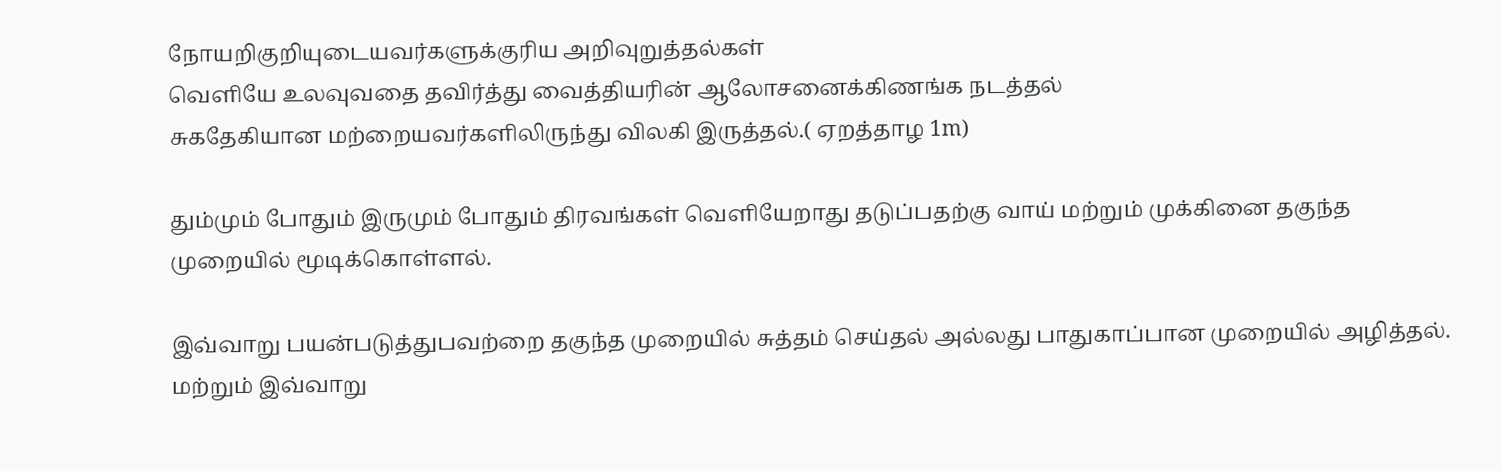நோயறிகுறியுடையவர்களுக்குரிய அறிவுறுத்தல்கள்
வெளியே உலவுவதை தவிர்த்து வைத்தியரின் ஆலோசனைக்கிணங்க நடத்தல்
சுகதேகியான மற்றையவர்களிலிருந்து விலகி இருத்தல்.( ஏறத்தாழ 1m)

தும்மும் போதும் இருமும் போதும் திரவங்கள் வெளியேறாது தடுப்பதற்கு வாய் மற்றும் முக்கினை தகுந்த முறையில் மூடிக்கொள்ளல்.

இவ்வாறு பயன்படுத்துபவற்றை தகுந்த முறையில் சுத்தம் செய்தல் அல்லது பாதுகாப்பான முறையில் அழித்தல். மற்றும் இவ்வாறு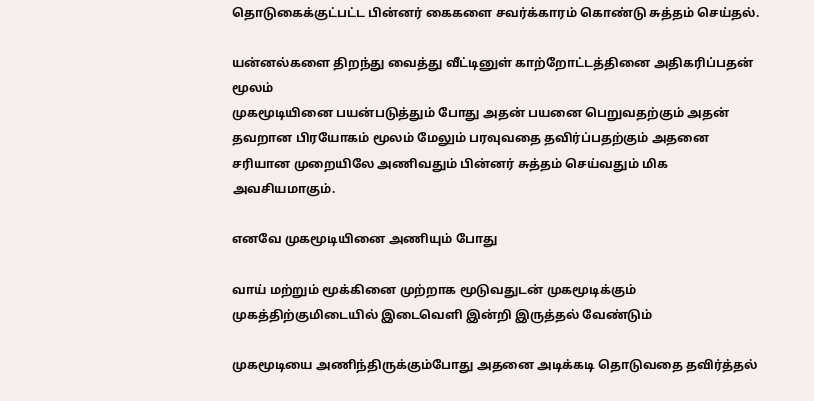தொடுகைக்குட்பட்ட பின்னர் கைகளை சவர்க்காரம் கொண்டு சுத்தம் செய்தல்.

யன்னல்களை திறந்து வைத்து வீட்டினுள் காற்றோட்டத்தினை அதிகரிப்பதன் மூலம்
முகமூடியினை பயன்படுத்தும் போது அதன் பயனை பெறுவதற்கும் அதன் தவறான பிரயோகம் மூலம் மேலும் பரவுவதை தவிர்ப்பதற்கும் அதனை சரியான முறையிலே அணிவதும் பின்னர் சுத்தம் செய்வதும் மிக அவசியமாகும்.

எனவே முகமூடியினை அணியும் போது

வாய் மற்றும் மூக்கினை முற்றாக மூடுவதுடன் முகமூடிக்கும் முகத்திற்குமிடையில் இடைவெளி இன்றி இருத்தல் வேண்டும்

முகமூடியை அணிந்திருக்கும்போது அதனை அடிக்கடி தொடுவதை தவிர்த்தல்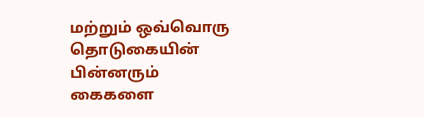மற்றும் ஒவ்வொரு தொடுகையின் பின்னரும் கைகளை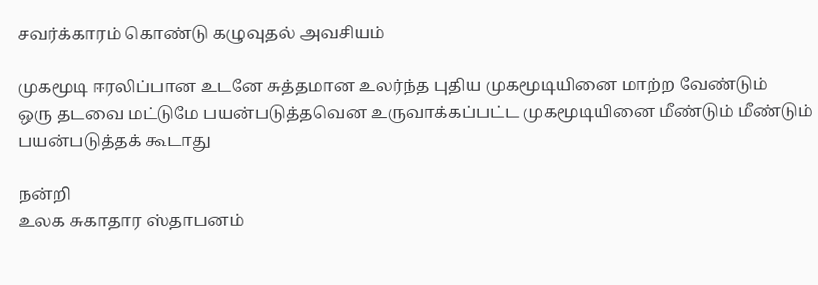சவர்க்காரம் கொண்டு கழுவுதல் அவசியம்

முகமூடி ஈரலிப்பான உடனே சுத்தமான உலர்ந்த புதிய முகமூடியினை மாற்ற வேண்டும்
ஒரு தடவை மட்டுமே பயன்படுத்தவென உருவாக்கப்பட்ட முகமூடியினை மீண்டும் மீண்டும் பயன்படுத்தக் கூடாது

நன்றி
உலக சுகாதார ஸ்தாபனம்